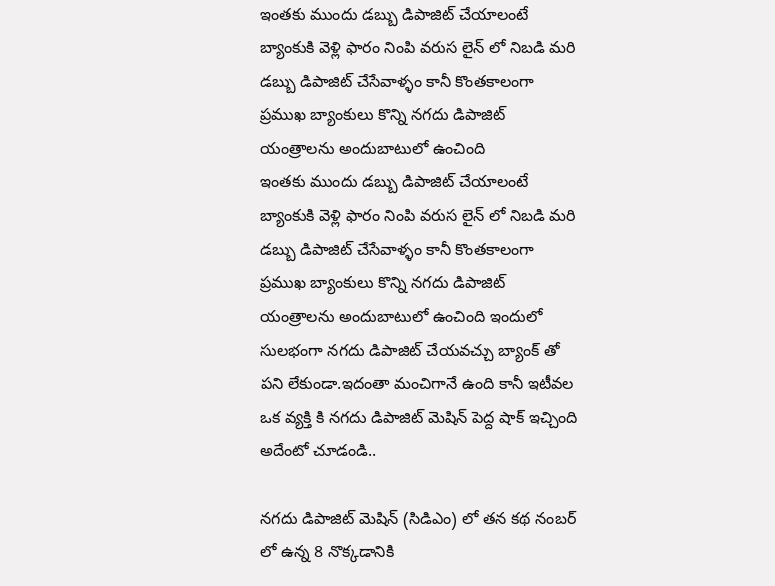ఇంతకు ముందు డబ్బు డిపాజిట్ చేయాలంటే బ్యాంకుకి వెళ్లి ఫారం నింపి వరుస లైన్ లో నిబడి మరి డబ్బు డిపాజిట్ చేసేవాళ్ళం కానీ కొంతకాలంగా ప్రముఖ బ్యాంకులు కొన్ని నగదు డిపాజిట్ యంత్రాలను అందుబాటులో ఉంచింది
ఇంతకు ముందు డబ్బు డిపాజిట్ చేయాలంటే బ్యాంకుకి వెళ్లి ఫారం నింపి వరుస లైన్ లో నిబడి మరి డబ్బు డిపాజిట్ చేసేవాళ్ళం కానీ కొంతకాలంగా ప్రముఖ బ్యాంకులు కొన్ని నగదు డిపాజిట్ యంత్రాలను అందుబాటులో ఉంచింది ఇందులో సులభంగా నగదు డిపాజిట్ చేయవచ్చు బ్యాంక్ తో పని లేకుండా.ఇదంతా మంచిగానే ఉంది కానీ ఇటీవల ఒక వ్యక్తి కి నగదు డిపాజిట్ మెషిన్ పెద్ద షాక్ ఇచ్చింది అదేంటో చూడండి..

నగదు డిపాజిట్ మెషిన్ (సిడిఎం) లో తన కథ నంబర్ లో ఉన్న 8 నొక్కడానికి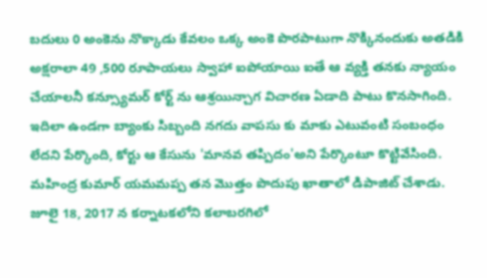బదులు 0 అంకెను నొక్కాడు కేవలం ఒక్క అంకె పొరపాటుగా నొక్కినందుకు అతడికి అక్షరాలా 49 ,500 రూపాయలు స్వాహా ఐపోయాయి ఐతే ఆ వ్యక్తి తనకు న్యాయం చేయాలనీ కన్స్యూమర్ కోర్ట్ ను ఆశ్రయిన్చాగ విచారణ ఏడాది పాటు కొనసాగింది.
ఇదిలా ఉండగా బ్యాంకు సిబ్బంది నగదు వాపసు కు మాకు ఎటువంటి సంబంధం లేదని పేర్కొంది, కోర్టు ఆ కేసును 'మానవ తప్పిదం'అని పేర్కొంటూ కొట్టివేసింది.
మహింద్ర కుమార్ యమమప్ప తన మొత్తం పొదుపు ఖాతాలో డిపాజిట్ చేశాడు. జూలై 18, 2017 న కర్నాటకలోని కలాబరగిలో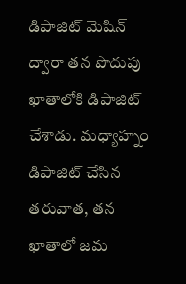డిపాజిట్ మెషిన్ ద్వారా తన పొదుపు ఖాతాలోకి డిపాజిట్ చేశాడు. మధ్యాహ్నం డిపాజిట్ చేసిన తరువాత, తన ఖాతాలో జమ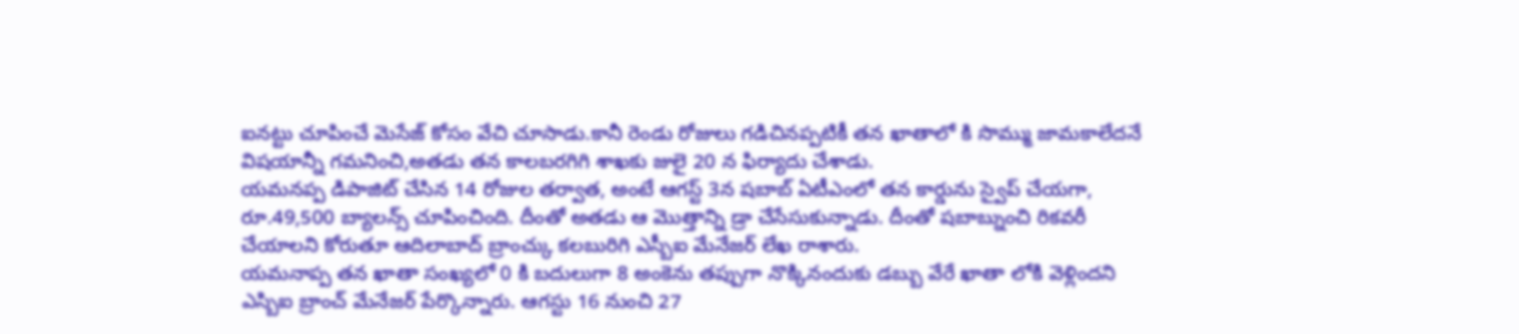ఐనట్టు చూపించే మెసేజ్ కోసం వేచి చూసాడు.కానీ రెండు రోజులు గడిచినప్పటికీ తన ఖాతాలో కి సొమ్ము జామకాలేదనే విషయాన్నీ గమనించి,అతడు తన కాలబరగిగి శాఖకు జులై 20 న ఫిర్యాదు చేశాడు.
యమనప్ప డిపాజిట్ చేసిన 14 రోజుల తర్వాత, అంటే ఆగస్ట్ 3న షబాబ్ ఏటీఎంలో తన కార్డును స్వైప్ చేయగా, రూ.49,500 బ్యాలన్స్ చూపించింది. దీంతో అతడు ఆ మొత్తాన్ని డ్రా చేసేసుకున్నాడు. దీంతో షబాబ్నుంచి రికవరీ చేయాలని కోరుతూ ఆదిలాబాద్ బ్రాంచ్కు కలబురిగి ఎస్బీఐ మేనేజర్ లేఖ రాశారు.
యమనాప్ప తన ఖాతా సంఖ్యలో 0 కి బదులుగా 8 అంకెను తప్పుగా నొక్కినందుకు డబ్బు వేరే ఖాతా లోకి వెళ్లిందని ఎస్బిఐ బ్రాంచ్ మేనేజర్ పేర్కొన్నారు. ఆగస్టు 16 నుంచి 27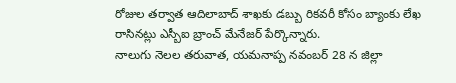రోజుల తర్వాత ఆదిలాబాద్ శాఖకు డబ్బు రికవరీ కోసం బ్యాంకు లేఖ రాసినట్లు ఎస్బీఐ బ్రాంచ్ మేనేజర్ పేర్కొన్నారు.
నాలుగు నెలల తరువాత, యమనాప్ప నవంబర్ 28 న జిల్లా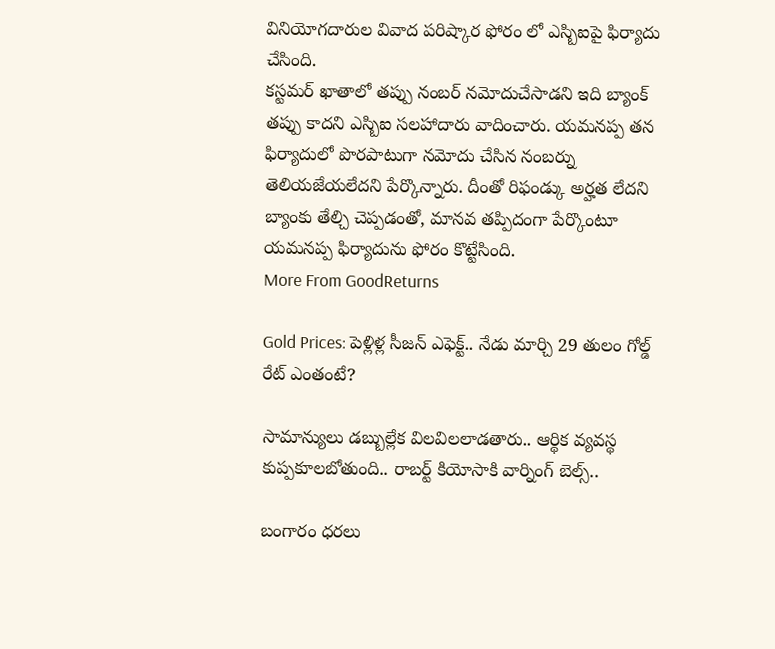వినియోగదారుల వివాద పరిష్కార ఫోరం లో ఎస్బిఐపై ఫిర్యాదు చేసింది.
కస్టమర్ ఖాతాలో తప్పు నంబర్ నమోదుచేసాడని ఇది బ్యాంక్ తప్పు కాదని ఎస్బిఐ సలహాదారు వాదించారు. యమనప్ప తన ఫిర్యాదులో పొరపాటుగా నమోదు చేసిన నంబర్ను తెలియజేయలేదని పేర్కొన్నారు. దీంతో రిఫండ్కు అర్హత లేదని బ్యాంకు తేల్చి చెప్పడంతో, మానవ తప్పిదంగా పేర్కొంటూ యమనప్ప ఫిర్యాదును ఫోరం కొట్టేసింది.
More From GoodReturns

Gold Prices: పెళ్లిళ్ల సీజన్ ఎఫెక్ట్.. నేడు మార్చి 29 తులం గోల్డ్ రేట్ ఎంతంటే?

సామాన్యులు డబ్బుల్లేక విలవిలలాడతారు.. ఆర్థిక వ్యవస్థ కుప్పకూలబోతుంది.. రాబర్ట్ కియోసాకి వార్నింగ్ బెల్స్..

బంగారం ధరలు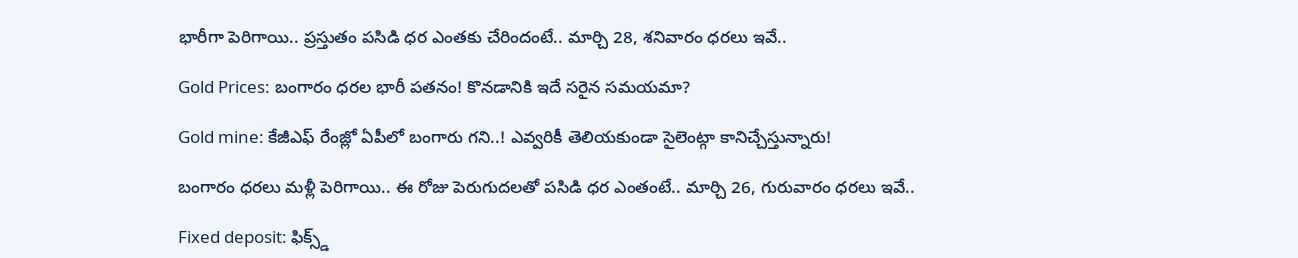భారీగా పెరిగాయి.. ప్రస్తుతం పసిడి ధర ఎంతకు చేరిందంటే.. మార్చి 28, శనివారం ధరలు ఇవే..

Gold Prices: బంగారం ధరల భారీ పతనం! కొనడానికి ఇదే సరైన సమయమా?

Gold mine: కేజీఎఫ్ రేంజ్లో ఏపీలో బంగారు గని..! ఎవ్వరికీ తెలియకుండా సైలెంట్గా కానిచ్చేస్తున్నారు!

బంగారం ధరలు మళ్లీ పెరిగాయి.. ఈ రోజు పెరుగుదలతో పసిడి ధర ఎంతంటే.. మార్చి 26, గురువారం ధరలు ఇవే..

Fixed deposit: ఫిక్స్డ్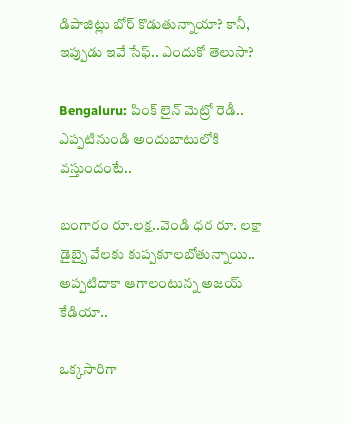డిపాజిట్లు బోర్ కొడుతున్నాయా? కానీ, ఇప్పుడు ఇవే సేఫ్.. ఎందుకో తెలుసా?

Bengaluru: పింక్ లైన్ మెట్రో రెడీ.. ఎప్పటినుండి అందుబాటులోకి వస్తుందంటే..

బంగారం రూ.లక్ష..వెండి ధర రూ. లక్షా డైబ్బై వేలకు కుప్పకూలబోతున్నాయి.. అప్పటిదాకా ఆగాలంటున్న అజయ్ కేడియా..

ఒక్కసారిగా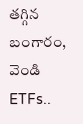తగ్గిన బంగారం, వెండి ETFs..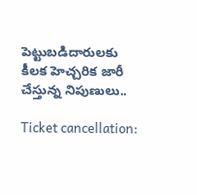పెట్టుబడిదారులకు కీలక హెచ్చరిక జారీ చేస్తున్న నిపుణులు..

Ticket cancellation: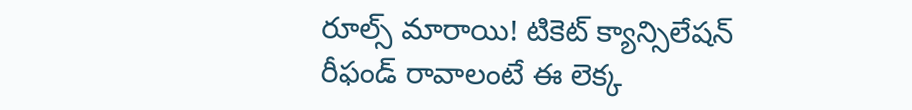రూల్స్ మారాయి! టికెట్ క్యాన్సిలేషన్ రీఫండ్ రావాలంటే ఈ లెక్క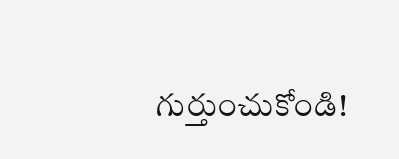గుర్తుంచుకోండి!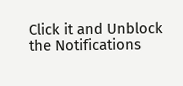Click it and Unblock the Notifications